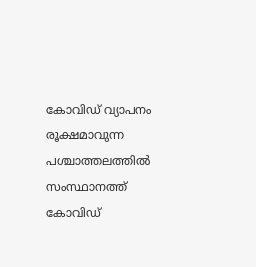കോവിഡ് വ്യാപനം രൂക്ഷമാവുന്ന പശ്ചാത്തലത്തില്‍ സംസ്ഥാനത്ത് കോവിഡ്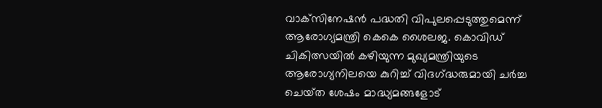വാക്‌സിനേഷന്‍ പദ്ധതി വിപുലപ്പെടുത്തുമെന്ന് ആരോഗ്യമന്ത്രി കെകെ ശൈലജ. കൊവിഡ് ചികിത്സയിൽ കഴിയുന്ന മുഖ്യമന്ത്രിയുടെ ആരോഗ്യനിലയെ കുറിച്ച് വിദഗ്‌ദ്ധരുമായി ചർച്ച ചെയ്‌ത ശേഷം മാദ്ധ്യമങ്ങളോട്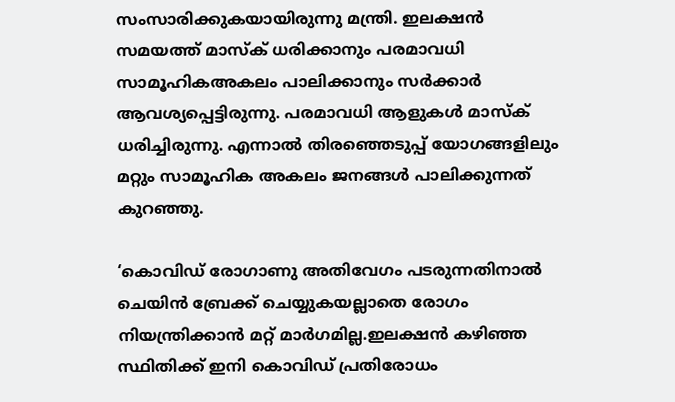സംസാരിക്കുകയായിരുന്നു മന്ത്രി. ഇലക്ഷൻ സമയത്ത് മാസ്‌ക് ധരിക്കാനും പരമാവധി സാമൂഹികഅകലം പാലിക്കാനും സർക്കാർ ആവശ്യപ്പെട്ടിരുന്നു. പരമാവധി ആളുകൾ മാസ്‌ക് ധരിച്ചിരുന്നു. എന്നാൽ തിരഞ്ഞെടുപ്പ് യോഗങ്ങളിലും മ‌റ്റും സാമൂഹിക അകലം ജനങ്ങൾ പാലിക്കുന്നത് കുറഞ്ഞു.

‘കൊവിഡ് രോഗാണു അതിവേഗം പടരുന്നതിനാൽ ചെയിൻ ബ്രേക്ക് ചെയ്യുകയല്ലാതെ രോഗം നിയന്ത്രിക്കാൻ മ‌റ്റ് മാർഗമില്ല.ഇലക്ഷൻ കഴിഞ്ഞ സ്ഥിതിക്ക് ഇനി കൊവിഡ് പ്രതിരോധം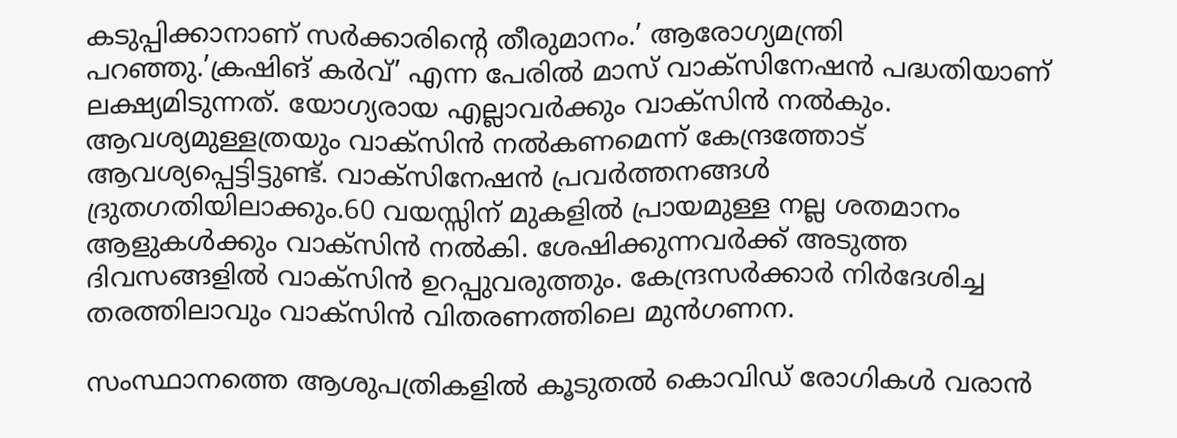കടുപ്പിക്കാനാണ് സർക്കാരിന്റെ തീരുമാനം.’ ആരോഗ്യമന്ത്രി പറഞ്ഞു.’ക്രഷിങ് കര്‍വ്’ എന്ന പേരില്‍ മാസ് വാക്‌സിനേഷന്‍ പദ്ധതിയാണ് ലക്ഷ്യമിടുന്നത്. യോഗ്യരായ എല്ലാവര്‍ക്കും വാക്‌സിന്‍ നല്‍കും. ആവശ്യമുള്ളത്രയും വാക്‌സിന്‍ നല്‍കണമെന്ന് കേന്ദ്രത്തോട് ആവശ്യപ്പെട്ടിട്ടുണ്ട്. വാക്‌സിനേഷന്‍ പ്രവര്‍ത്തനങ്ങള്‍ ദ്രുതഗതിയിലാക്കും.60 വയസ്സിന് മുകളില്‍ പ്രായമുള്ള നല്ല ശതമാനം ആളുകള്‍ക്കും വാക്‌സിന്‍ നല്‍കി. ശേഷിക്കുന്നവര്‍ക്ക് അടുത്ത ദിവസങ്ങളില്‍ വാക്‌സിന്‍ ഉറപ്പുവരുത്തും. കേന്ദ്രസര്‍ക്കാര്‍ നിര്‍ദേശിച്ച തരത്തിലാവും വാക്‌സിന്‍ വിതരണത്തിലെ മുന്‍ഗണന.

സംസ്ഥാനത്തെ ആശുപത്രികളിൽ കൂടുതൽ കൊവിഡ് രോഗികൾ വരാൻ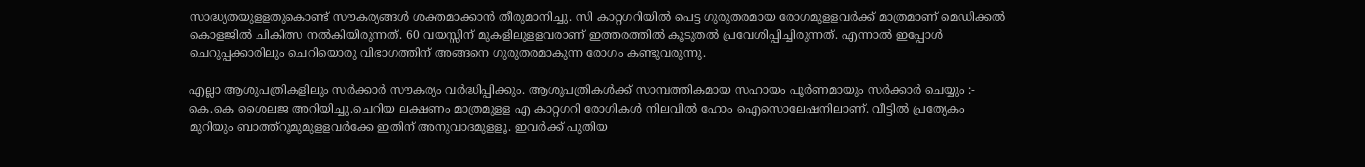സാദ്ധ്യതയുള‌ളതുകൊണ്ട് സൗകര്യങ്ങൾ ശക്തമാക്കാൻ തീരുമാനിച്ചു. സി കാ‌റ്റഗറിയിൽ പെട്ട ഗുരുതരമായ രോഗമുള‌ളവർക്ക് മാത്രമാണ് മെഡിക്കൽ കൊളജിൽ ചികിത്സ നൽകിയിരുന്നത്. 60 വയസ്സിന് മുകളിലുള‌ളവരാണ് ഇത്തരത്തിൽ കൂടുതൽ പ്രവേശിപ്പിച്ചിരുന്നത്. എന്നാൽ ഇപ്പോൾ ചെറുപ്പക്കാരിലും ചെറിയൊരു വിഭാഗത്തിന് അങ്ങനെ ഗുരുതരമാകുന്ന രോഗം കണ്ടുവരുന്നു.

എല്ലാ ആശുപത്രികളിലും സർ‌ക്കാർ സൗകര്യം വർദ്ധിപ്പിക്കും. ആശുപത്രികൾക്ക് സാമ്പത്തികമായ സഹായം പൂർണമായും സർക്കാർ ചെയ്യും :- കെ.കെ ശൈലജ അറിയിച്ചു.ചെറിയ ലക്ഷണം മാത്രമുള‌ള എ കാ‌റ്റഗറി രോഗികൾ നിലവിൽ ഹോം ഐസൊലേഷനിലാണ്. വീട്ടിൽ പ്രത്യേകം മുറിയും ബാത്ത്‌റൂമുമുള‌ളവർ‌ക്കേ ഇതിന് അനുവാദമുള‌ളൂ. ഇവർക്ക് പുതിയ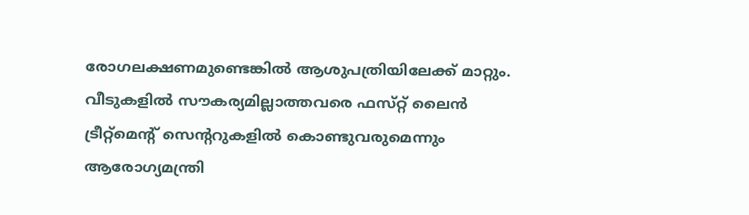രോഗലക്ഷണമുണ്ടെങ്കിൽ ആശുപത്രിയിലേക്ക് മാ‌റ്റും. വീടുകളിൽ സൗകര്യമില്ലാത്തവരെ ഫസ്‌റ്റ് ലൈൻ ട്രീറ്റ്‌മെന്റ് സെന്ററുകളിൽ കൊണ്ടുവരുമെന്നും ആരോഗ്യമന്ത്രി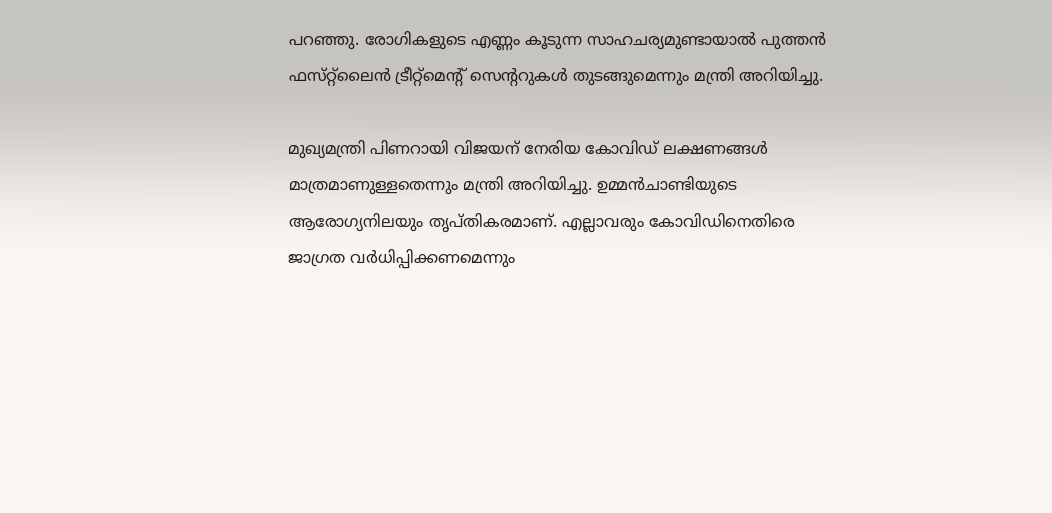പറഞ്ഞു. രോഗികളുടെ എണ്ണം കൂടുന്ന സാഹചര്യമുണ്ടായാൽ പുത്തൻ ഫസ്‌റ്റ്‌ലൈൻ ട്രീ‌റ്റ്‌മെന്റ് സെന്ററുകൾ തുടങ്ങുമെന്നും മന്ത്രി അറിയിച്ചു.

മുഖ്യമന്ത്രി പിണറായി വിജയന് നേരിയ കോവിഡ് ലക്ഷണങ്ങള്‍ മാത്രമാണുള്ളതെന്നും മന്ത്രി അറിയിച്ചു. ഉമ്മന്‍ചാണ്ടിയുടെ ആരോഗ്യനിലയും തൃപ്തികരമാണ്. എല്ലാവരും കോവിഡിനെതിരെ ജാഗ്രത വര്‍ധിപ്പിക്കണമെന്നും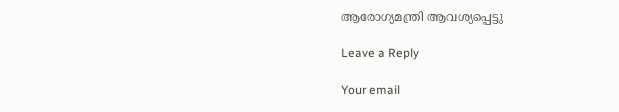ആരോഗ്യമന്ത്രി ആവശ്യപ്പെട്ടു

Leave a Reply

Your email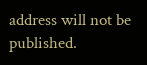address will not be published.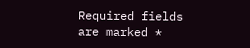Required fields are marked *